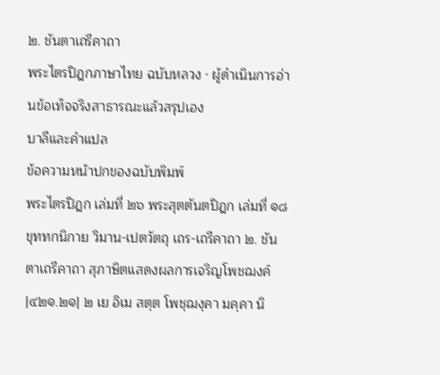๒. ชันตาเถรีคาถา
พระไตรปิฎกภาษาไทย ฉบับหลวง · ผู้ดำเนินการอ่านข้อเท็จจริงสาธารณะแล้วสรุปเอง
บาลีและคำแปล
ข้อความหน้าปกของฉบับพิมพ์
พระไตรปิฎก เล่มที่ ๒๖ พระสุตตันตปิฎก เล่มที่ ๑๘ ขุททกนิกาย วิมาน-เปตวัตถุ เถร-เถรีคาถา ๒. ชันตาเถรีคาถา สุภาษิตแสดงผลการเจริญโพชฌงค์
|๔๒๑.๒๑| ๒ เย อิเม สตฺต โพชฺฌงฺคา มคฺคา นิ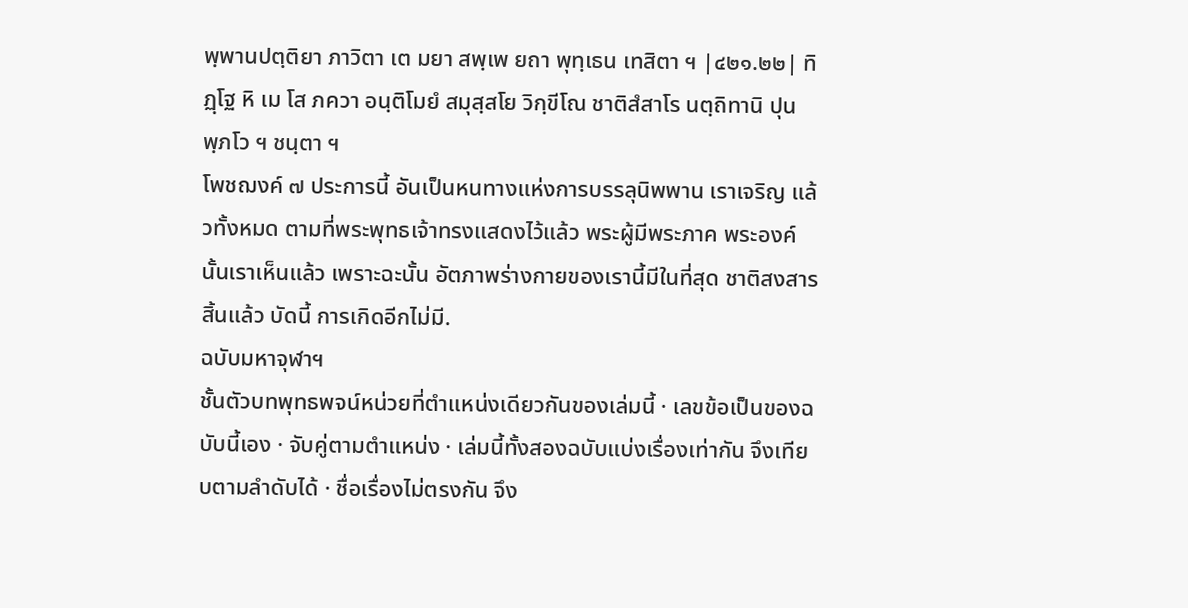พฺพานปตฺติยา ภาวิตา เต มยา สพฺเพ ยถา พุทฺเธน เทสิตา ฯ |๔๒๑.๒๒| ทิฏฺโฐ หิ เม โส ภควา อนฺติโมยํ สมุสฺสโย วิกฺขีโณ ชาติสํสาโร นตฺถิทานิ ปุนพฺภโว ฯ ชนฺตา ฯ
โพชฌงค์ ๗ ประการนี้ อันเป็นหนทางแห่งการบรรลุนิพพาน เราเจริญ แล้วทั้งหมด ตามที่พระพุทธเจ้าทรงแสดงไว้แล้ว พระผู้มีพระภาค พระองค์นั้นเราเห็นแล้ว เพราะฉะนั้น อัตภาพร่างกายของเรานี้มีในที่สุด ชาติสงสารสิ้นแล้ว บัดนี้ การเกิดอีกไม่มี.
ฉบับมหาจุฬาฯ
ชั้นตัวบทพุทธพจน์หน่วยที่ตำแหน่งเดียวกันของเล่มนี้ · เลขข้อเป็นของฉบับนี้เอง · จับคู่ตามตำแหน่ง · เล่มนี้ทั้งสองฉบับแบ่งเรื่องเท่ากัน จึงเทียบตามลำดับได้ · ชื่อเรื่องไม่ตรงกัน จึง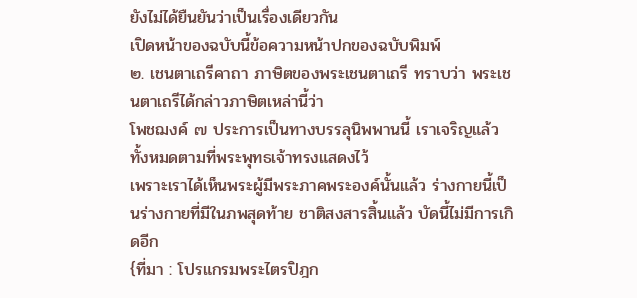ยังไม่ได้ยืนยันว่าเป็นเรื่องเดียวกัน
เปิดหน้าของฉบับนี้ข้อความหน้าปกของฉบับพิมพ์
๒. เชนตาเถรีคาถา ภาษิตของพระเชนตาเถรี ทราบว่า พระเชนตาเถรีได้กล่าวภาษิตเหล่านี้ว่า
โพชฌงค์ ๗ ประการเป็นทางบรรลุนิพพานนี้ เราเจริญแล้วทั้งหมดตามที่พระพุทธเจ้าทรงแสดงไว้
เพราะเราได้เห็นพระผู้มีพระภาคพระองค์นั้นแล้ว ร่างกายนี้เป็นร่างกายที่มีในภพสุดท้าย ชาติสงสารสิ้นแล้ว บัดนี้ไม่มีการเกิดอีก
{ที่มา : โปรแกรมพระไตรปิฎก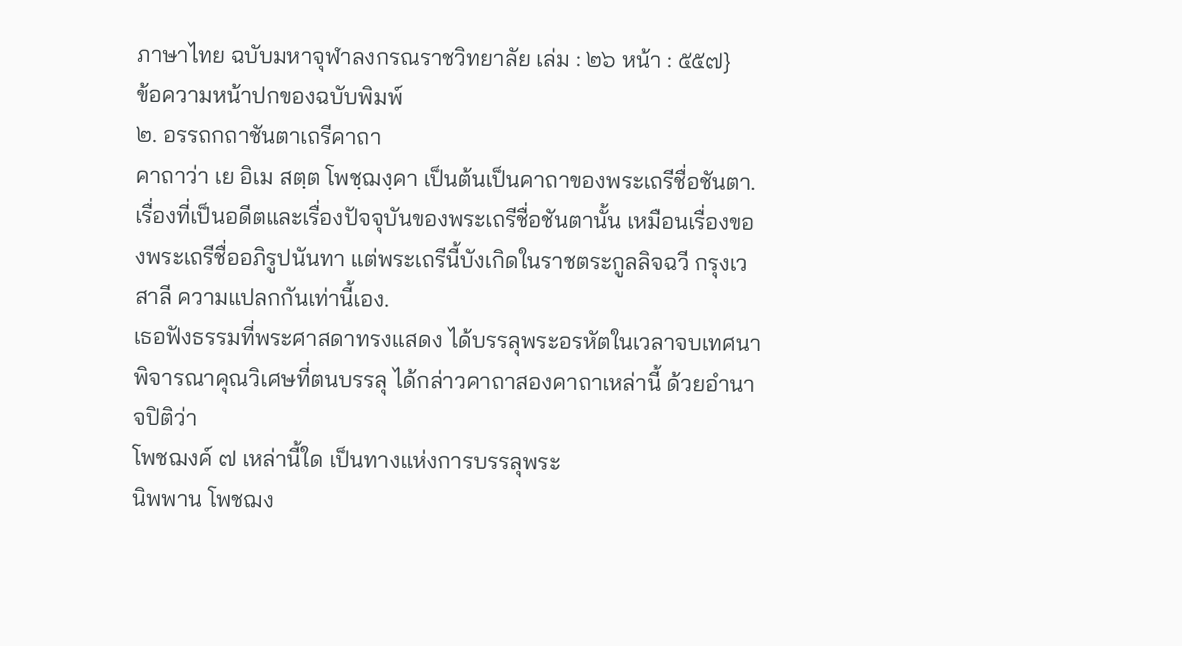ภาษาไทย ฉบับมหาจุฬาลงกรณราชวิทยาลัย เล่ม : ๒๖ หน้า : ๕๕๗}
ข้อความหน้าปกของฉบับพิมพ์
๒. อรรถกถาชันตาเถรีคาถา
คาถาว่า เย อิเม สตฺต โพชฺฌงฺคา เป็นต้นเป็นคาถาของพระเถรีชื่อชันตา.
เรื่องที่เป็นอดีตและเรื่องปัจจุบันของพระเถรีชื่อชันตานั้น เหมือนเรื่องของพระเถรีชื่ออภิรูปนันทา แต่พระเถรีนี้บังเกิดในราชตระกูลลิจฉวี กรุงเวสาลี ความแปลกกันเท่านี้เอง.
เธอฟังธรรมที่พระศาสดาทรงแสดง ได้บรรลุพระอรหัตในเวลาจบเทศนา พิจารณาคุณวิเศษที่ตนบรรลุ ได้กล่าวคาถาสองคาถาเหล่านี้ ด้วยอำนาจปิติว่า
โพชฌงค์ ๗ เหล่านี้ใด เป็นทางแห่งการบรรลุพระ
นิพพาน โพชฌง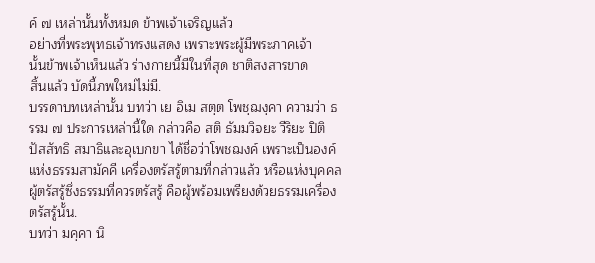ค์ ๗ เหล่านั้นทั้งหมด ข้าพเจ้าเจริญแล้ว
อย่างที่พระพุทธเจ้าทรงแสดง เพราะพระผู้มีพระภาคเจ้า
นั้นข้าพเจ้าเห็นแล้ว ร่างกายนี้มีในที่สุด ชาติสงสารขาด
สิ้นแล้ว บัดนี้ภพใหม่ไม่มี.
บรรดาบทเหล่านั้น บทว่า เย อิเม สตฺต โพชฺฌงฺคา ความว่า ธรรม ๗ ประการเหล่านี้ใด กล่าวคือ สติ ธัมมวิจยะ วีริยะ ปิติ ปัสสัทธิ สมาธิและอุเบกขา ได้ชื่อว่าโพชฌงค์ เพราะเป็นองค์แห่งธรรมสามัคคี เครื่องตรัสรู้ตามที่กล่าวแล้ว หรือแห่งบุคคลผู้ตรัสรู้ซึ่งธรรมที่ควรตรัสรู้ คือผู้พร้อมเพรียงด้วยธรรมเครื่องตรัสรู้นั้น.
บทว่า มคฺคา นิ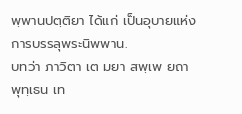พฺพานปตฺติยา ได้แก่ เป็นอุบายแห่งการบรรลุพระนิพพาน.
บทว่า ภาวิตา เต มยา สพฺเพ ยถา พุทฺเธน เท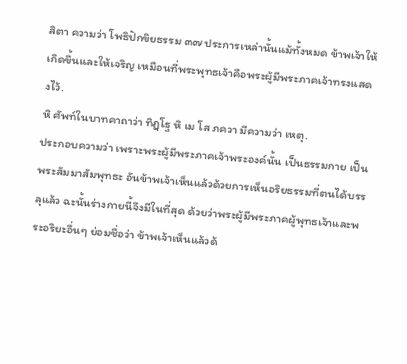สิตา ความว่า โพธิปักขิยธรรม ๓๗ ประการเหล่านั้นแม้ทั้งหมด ข้าพเจ้าให้เกิดขึ้นและให้เจริญ เหมือนที่พระพุทธเจ้าคือพระผู้มีพระภาคเจ้าทรงแสดงไว้.
หิ ศัพท์ในบาทคาถาว่า ทิฏฺโฐ หิ เม โส ภควา มีความว่า เหตุ.
ประกอบความว่า เพราะพระผู้มีพระภาคเจ้าพระองค์นั้น เป็นธรรมกาย เป็นพระสัมมาสัมพุทธะ อันข้าพเจ้าเห็นแล้วด้วยการเห็นอริยธรรมที่ตนได้บรรลุแล้ว ฉะนั้นร่างกายนี้จึงมีในที่สุด ด้วยว่าพระผู้มีพระภาคผู้พุทธเจ้าและพระอริยะอื่นๆ ย่อมชื่อว่า ข้าพเจ้าเห็นแล้วด้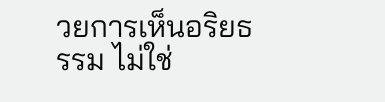วยการเห็นอริยธรรม ไม่ใช่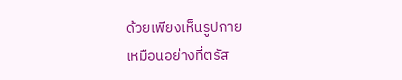ด้วยเพียงเห็นรูปกาย
เหมือนอย่างที่ตรัส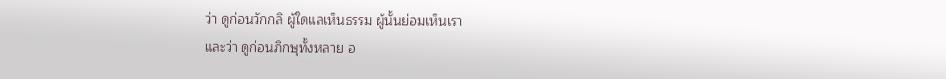ว่า ดูก่อนวักกลิ ผู้ใดแลเห็นธรรม ผู้นั้นย่อมเห็นเรา
และว่า ดูก่อนภิกษุทั้งหลาย อ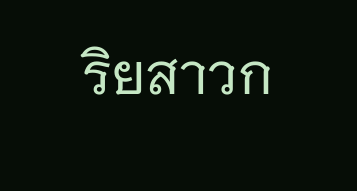ริยสาวก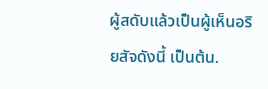ผู้สดับแล้วเป็นผู้เห็นอริยสัจดังนี้ เป็นต้น.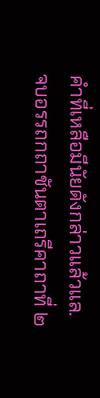คำที่เหลือมีนัยดังกล่าวแล้วแล.
จบอรรถกถาชันตาเถรีคาถาที่ ๒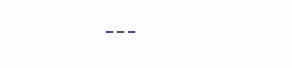---